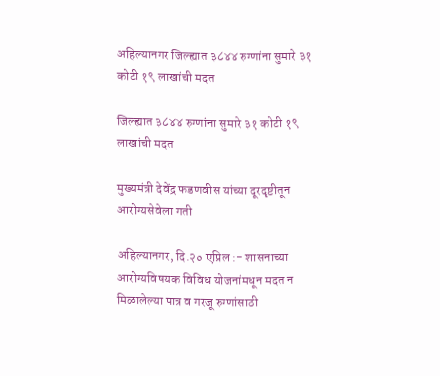अहिल्यानगर जिल्ह्यात ३८४४ रुग्णांना सुमारे ३१ कोटी १९ लाखांची मदत

जिल्ह्यात ३८४४ रुग्णांना सुमारे ३१ कोटी १९ लाखांची मदत

मुख्यमंत्री देवेंद्र फडणवीस यांच्या दूरदृष्टीतून आरोग्यसेवेला गती

अहिल्यानगर, दि.२० एप्रिल :- शासनाच्या आरोग्यविषयक विविध योजनांमधून मदत न मिळालेल्या पात्र व गरजू रुग्णांसाठी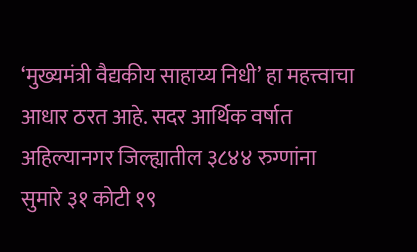‘मुख्यमंत्री वैद्यकीय साहाय्य निधी’ हा महत्त्वाचा आधार ठरत आहे. सदर आर्थिक वर्षात अहिल्यानगर जिल्ह्यातील ३८४४ रुग्णांना सुमारे ३१ कोटी १९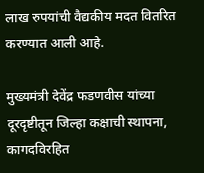लाख रुपयांची वैद्यकीय मदत वितरित करण्यात आली आहे.

मुख्यमंत्री देवेंद्र फडणवीस यांच्या दूरदृष्टीतून जिल्हा कक्षाची स्थापना, कागदविरहित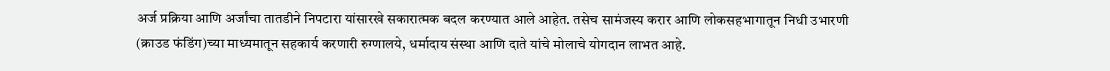अर्ज प्रक्रिया आणि अर्जांचा तातडीने निपटारा यांसारखे सकारात्मक बदल करण्यात आले आहेत. तसेच सामंजस्य करार आणि लोकसहभागातून निधी उभारणी (क्राउड फंडिंग)च्या माध्यमातून सहकार्य करणारी रुग्णालये, धर्मादाय संस्था आणि दाते यांचे मोलाचे योगदान लाभत आहे.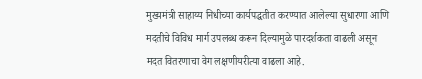मुख्यमंत्री साहाय्य निधीच्या कार्यपद्धतीत करण्यात आलेल्या सुधारणा आणि मदतीचे विविध मार्ग उपलब्ध करून दिल्यामुळे पारदर्शकता वाढली असून मदत वितरणाचा वेग लक्षणीयरीत्या वाढला आहे.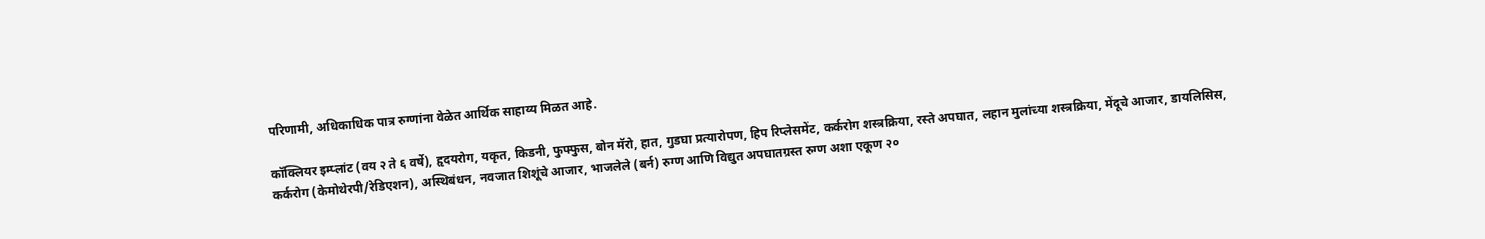परिणामी, अधिकाधिक पात्र रुग्णांना वेळेत आर्थिक साहाय्य मिळत आहे.

कॉक्लियर इम्प्लांट (वय २ ते ६ वर्षे), हृदयरोग, यकृत, किडनी, फुफ्फुस, बोन मॅरो, हात, गुडघा प्रत्यारोपण, हिप रिप्लेसमेंट, कर्करोग शस्त्रक्रिया, रस्ते अपघात, लहान मुलांच्या शस्त्रक्रिया, मेंदूचे आजार, डायलिसिस, कर्करोग (केमोथेरपी/रेडिएशन), अस्थिबंधन, नवजात शिशूंचे आजार, भाजलेले (बर्न) रुग्ण आणि विद्युत अपघातग्रस्त रुग्ण अशा एकूण २०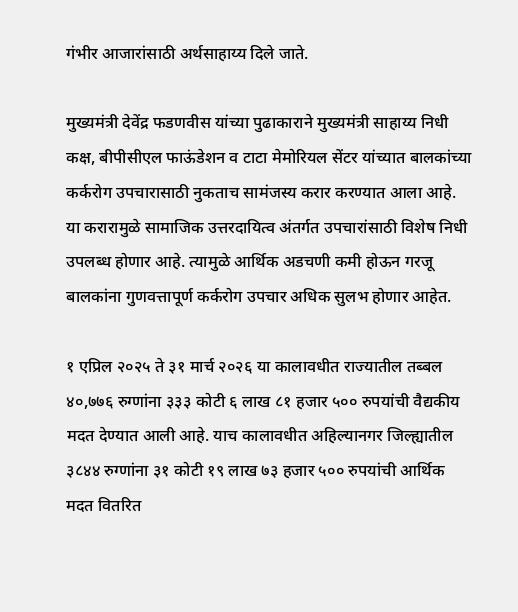गंभीर आजारांसाठी अर्थसाहाय्य दिले जाते.

मुख्यमंत्री देवेंद्र फडणवीस यांच्या पुढाकाराने मुख्यमंत्री साहाय्य निधी कक्ष, बीपीसीएल फाऊंडेशन व टाटा मेमोरियल सेंटर यांच्यात बालकांच्या कर्करोग उपचारासाठी नुकताच सामंजस्य करार करण्यात आला आहे. या करारामुळे सामाजिक उत्तरदायित्व अंतर्गत उपचारांसाठी विशेष निधी उपलब्ध होणार आहे. त्यामुळे आर्थिक अडचणी कमी होऊन गरजू बालकांना गुणवत्तापूर्ण कर्करोग उपचार अधिक सुलभ होणार आहेत.

१ एप्रिल २०२५ ते ३१ मार्च २०२६ या कालावधीत राज्यातील तब्बल ४०,७७६ रुग्णांना ३३३ कोटी ६ लाख ८१ हजार ५०० रुपयांची वैद्यकीय मदत देण्यात आली आहे. याच कालावधीत अहिल्यानगर जिल्ह्यातील ३८४४ रुग्णांना ३१ कोटी १९ लाख ७३ हजार ५०० रुपयांची आर्थिक मदत वितरित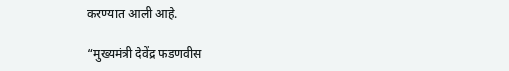करण्यात आली आहे.

“मुख्यमंत्री देवेंद्र फडणवीस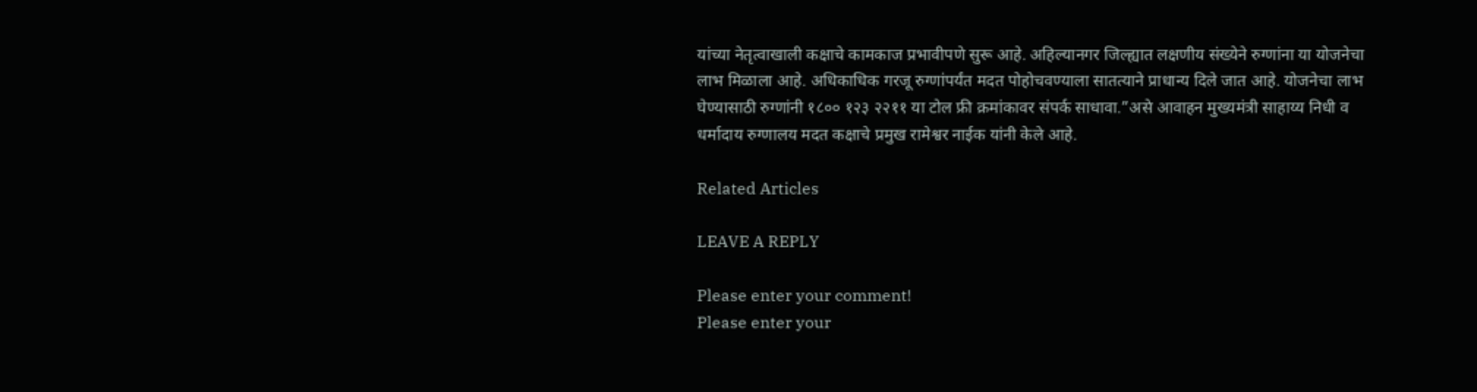यांच्या नेतृत्वाखाली कक्षाचे कामकाज प्रभावीपणे सुरू आहे. अहिल्यानगर जिल्ह्यात लक्षणीय संख्येने रुग्णांना या योजनेचा लाभ मिळाला आहे. अधिकाधिक गरजू रुग्णांपर्यंत मदत पोहोचवण्याला सातत्याने प्राधान्य दिले जात आहे. योजनेचा लाभ घेण्यासाठी रुग्णांनी १८०० १२३ २२११ या टोल फ्री क्रमांकावर संपर्क साधावा.”असे आवाहन मुख्यमंत्री साहाय्य निधी व धर्मादाय रुग्णालय मदत कक्षाचे प्रमुख रामेश्वर नाईक यांनी केले आहे.

Related Articles

LEAVE A REPLY

Please enter your comment!
Please enter your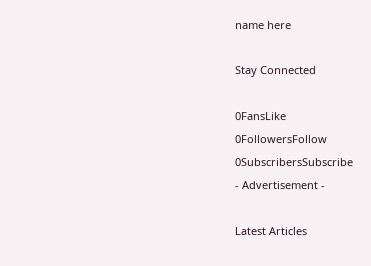name here

Stay Connected

0FansLike
0FollowersFollow
0SubscribersSubscribe
- Advertisement -

Latest Articles